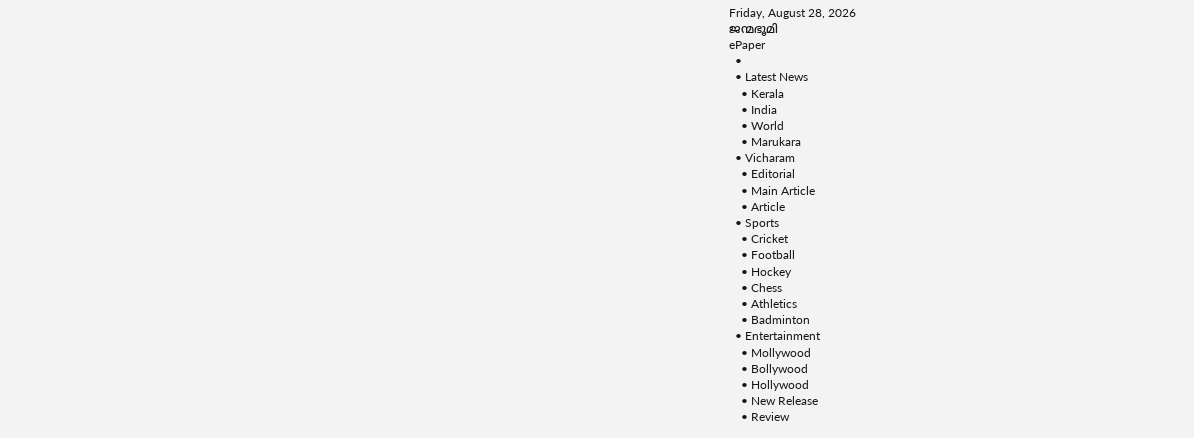Friday, August 28, 2026
ജന്മഭൂമി
ePaper
  •
  • Latest News
    • Kerala
    • India
    • World
    • Marukara
  • Vicharam
    • Editorial
    • Main Article
    • Article
  • Sports
    • Cricket
    • Football
    • Hockey
    • Chess
    • Athletics
    • Badminton
  • Entertainment
    • Mollywood
    • Bollywood
    • Hollywood
    • New Release
    • Review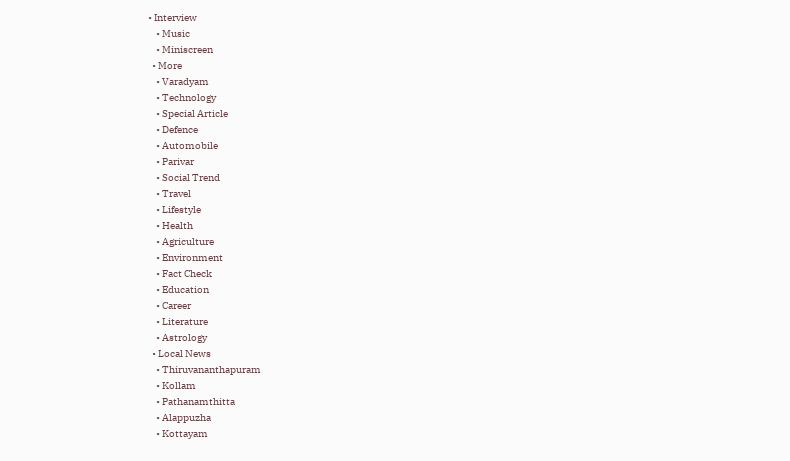• Interview
    • Music
    • Miniscreen
  • More
    • Varadyam
    • Technology
    • Special Article
    • Defence
    • Automobile
    • Parivar
    • Social Trend
    • Travel
    • Lifestyle
    • Health
    • Agriculture
    • Environment
    • Fact Check
    • Education
    • Career
    • Literature
    • Astrology
  • Local News
    • Thiruvananthapuram
    • Kollam
    • Pathanamthitta
    • Alappuzha
    • Kottayam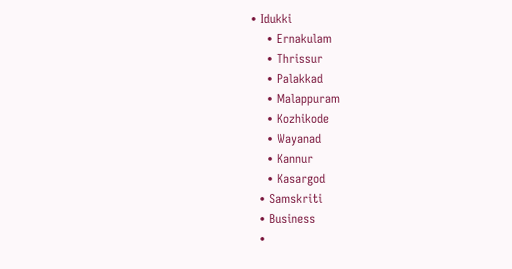• Idukki
    • Ernakulam
    • Thrissur
    • Palakkad
    • Malappuram
    • Kozhikode
    • Wayanad
    • Kannur
    • Kasargod
  • Samskriti
  • Business
  •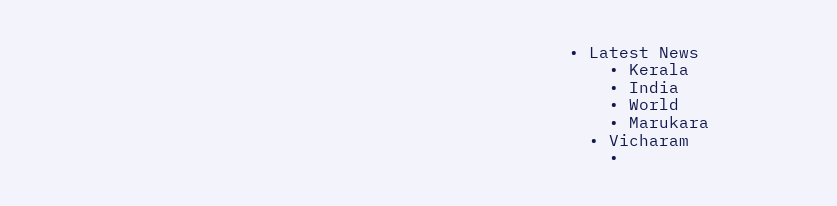• Latest News
    • Kerala
    • India
    • World
    • Marukara
  • Vicharam
    •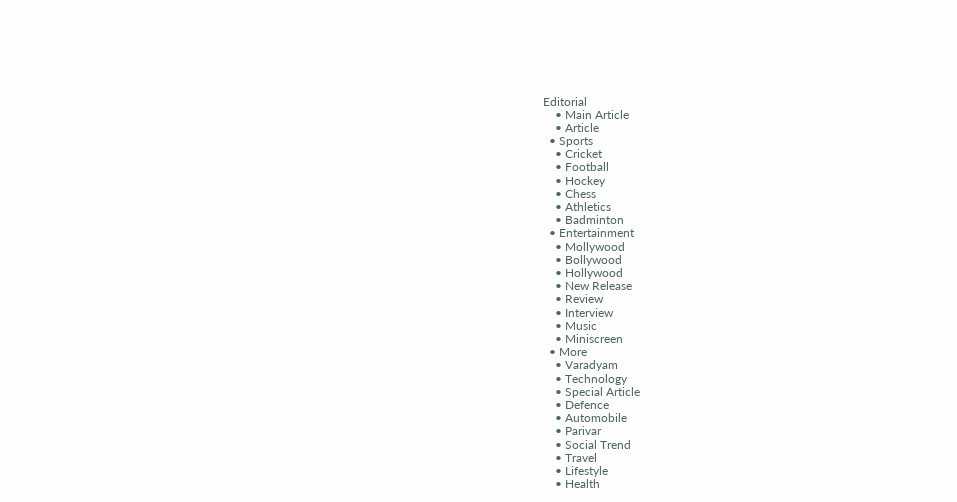Editorial
    • Main Article
    • Article
  • Sports
    • Cricket
    • Football
    • Hockey
    • Chess
    • Athletics
    • Badminton
  • Entertainment
    • Mollywood
    • Bollywood
    • Hollywood
    • New Release
    • Review
    • Interview
    • Music
    • Miniscreen
  • More
    • Varadyam
    • Technology
    • Special Article
    • Defence
    • Automobile
    • Parivar
    • Social Trend
    • Travel
    • Lifestyle
    • Health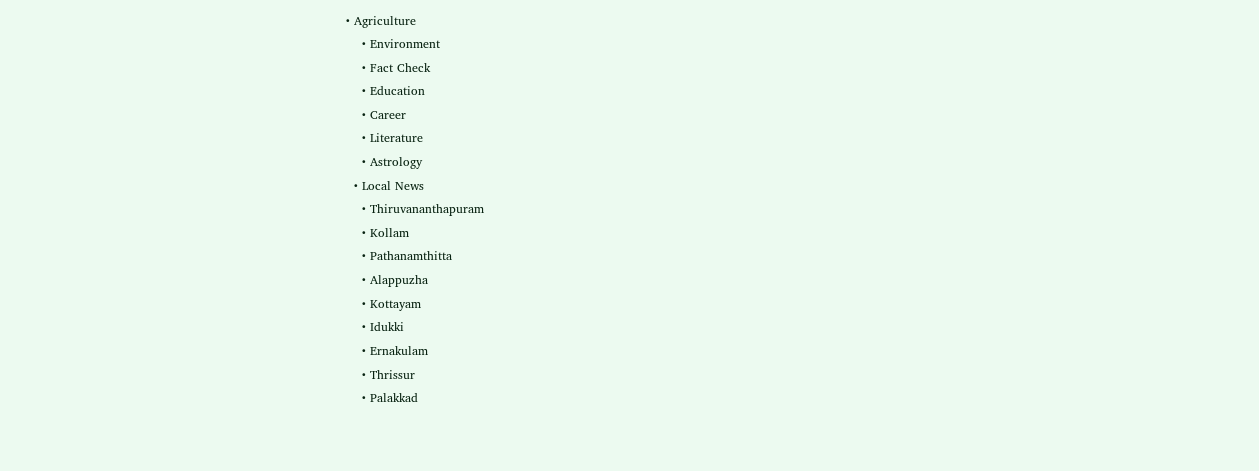• Agriculture
    • Environment
    • Fact Check
    • Education
    • Career
    • Literature
    • Astrology
  • Local News
    • Thiruvananthapuram
    • Kollam
    • Pathanamthitta
    • Alappuzha
    • Kottayam
    • Idukki
    • Ernakulam
    • Thrissur
    • Palakkad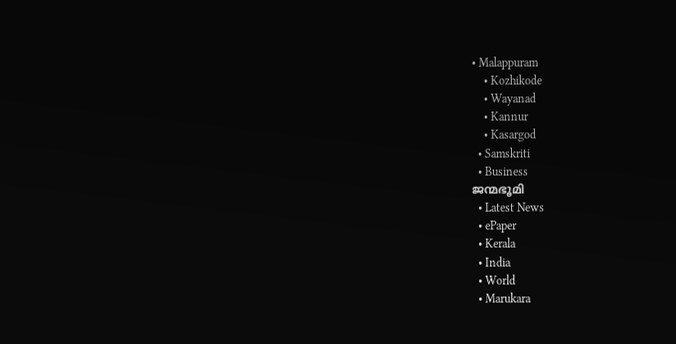• Malappuram
    • Kozhikode
    • Wayanad
    • Kannur
    • Kasargod
  • Samskriti
  • Business
ജന്മഭൂമി
  • Latest News
  • ePaper
  • Kerala
  • India
  • World
  • Marukara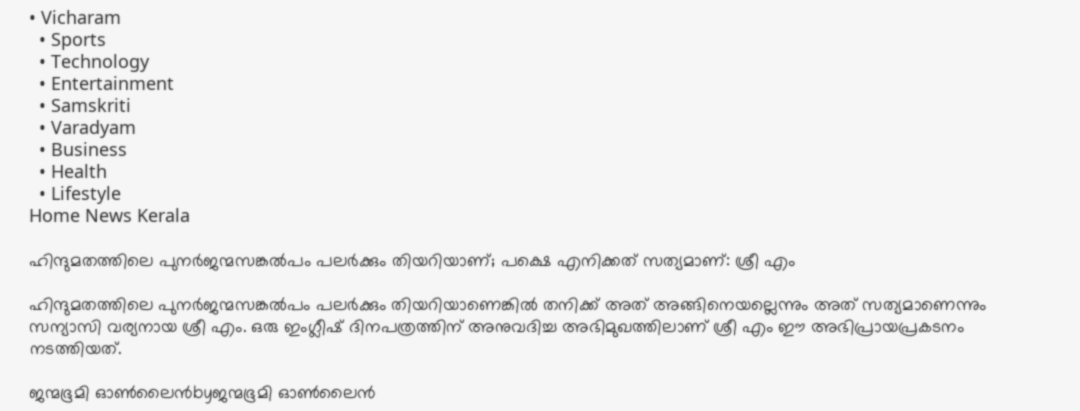• Vicharam
  • Sports
  • Technology
  • Entertainment
  • Samskriti
  • Varadyam
  • Business
  • Health
  • Lifestyle
Home News Kerala

ഹിന്ദുമതത്തിലെ പുനര്‍ജന്മസങ്കല്‍പം പലര്‍ക്കും തിയറിയാണ്; പക്ഷെ എനിക്കത് സത്യമാണ്: ശ്രീ എം

ഹിന്ദുമതത്തിലെ പുനര്‍ജന്മസങ്കല്‍പം പലര്‍ക്കും തിയറിയാണെങ്കില്‍ തനിക്ക് അത് അങ്ങിനെയല്ലെന്നും അത് സത്യമാണെന്നും സന്യാസി വര്യനായ ശ്രീ എം. ഒരു ഇംഗ്ലീഷ് ദിനപത്രത്തിന് അനുവദിച്ച അഭിമുഖത്തിലാണ് ശ്രീ എം ഈ അഭിപ്രായപ്രകടനം നടത്തിയത്.

ജന്മഭൂമി ഓണ്‍ലൈന്‍byജന്മഭൂമി ഓണ്‍ലൈന്‍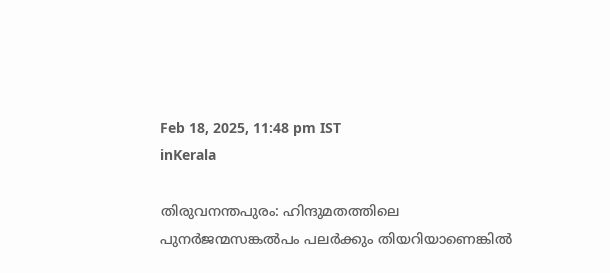Feb 18, 2025, 11:48 pm IST
inKerala

തിരുവനന്തപുരം: ഹിന്ദുമതത്തിലെ പുനര്‍ജന്മസങ്കല്‍പം പലര്‍ക്കും തിയറിയാണെങ്കില്‍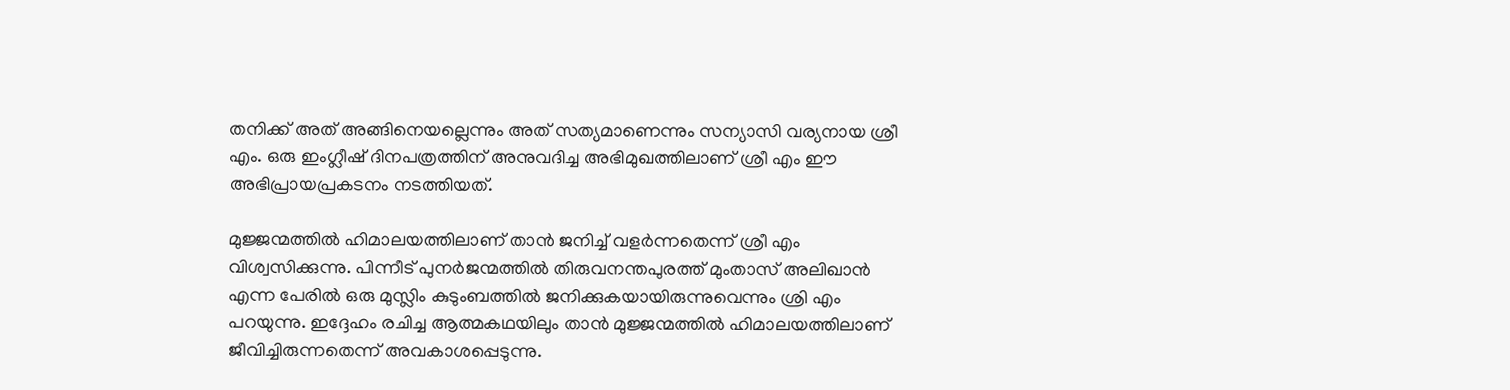തനിക്ക് അത് അങ്ങിനെയല്ലെന്നും അത് സത്യമാണെന്നും സന്യാസി വര്യനായ ശ്രീ എം. ഒരു ഇംഗ്ലീഷ് ദിനപത്രത്തിന് അനുവദിച്ച അഭിമുഖത്തിലാണ് ശ്രീ എം ഈ അഭിപ്രായപ്രകടനം നടത്തിയത്.

മുജ്ജന്മത്തില്‍ ഹിമാലയത്തിലാണ് താന്‍ ജനിച്ച് വളര്‍ന്നതെന്ന് ശ്രീ എം വിശ്വസിക്കുന്നു. പിന്നീട് പുനര്‍ജന്മത്തില്‍ തിരുവനന്തപുരത്ത് മുംതാസ് അലിഖാന്‍ എന്ന പേരില്‍ ഒരു മുസ്ലിം കുടുംബത്തില്‍ ജനിക്കുകയായിരുന്നുവെന്നും ശ്രി എം പറയുന്നു. ഇദ്ദേഹം രചിച്ച ആത്മകഥയിലും താന്‍ മുജ്ജന്മത്തില്‍ ഹിമാലയത്തിലാണ് ജീവിച്ചിരുന്നതെന്ന് അവകാശപ്പെടുന്നു.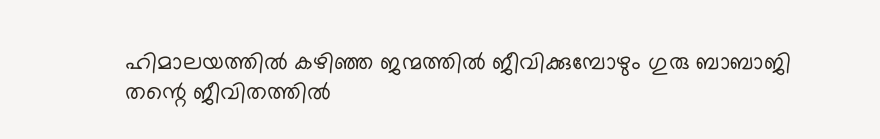ഹിമാലയത്തില്‍ കഴിഞ്ഞ ജന്മത്തില്‍ ജീവിക്കുമ്പോഴും ഗുരു ബാബാജി തന്റെ ജീവിതത്തില്‍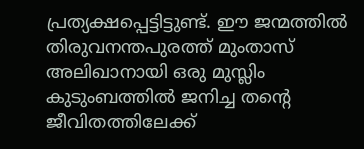പ്രത്യക്ഷപ്പെട്ടിട്ടുണ്ട്. ഈ ജന്മത്തില്‍ തിരുവനന്തപുരത്ത് മുംതാസ് അലിഖാനായി ഒരു മുസ്ലിം കുടുംബത്തില്‍ ജനിച്ച തന്റെ ജീവിതത്തിലേക്ക്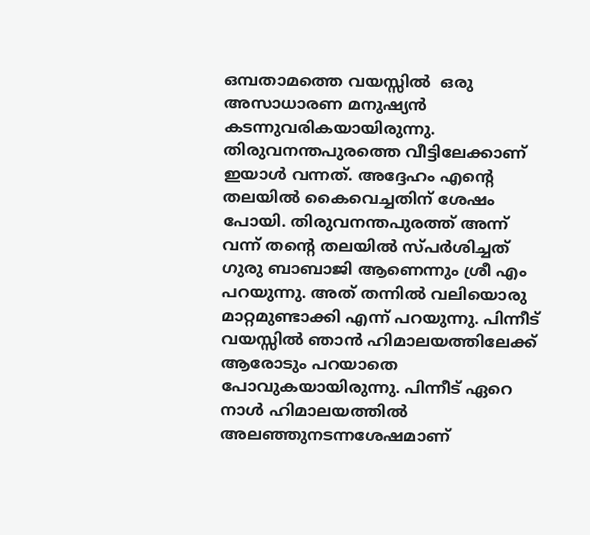ഒമ്പതാമത്തെ വയസ്സില്‍  ഒരു അസാധാരണ മനുഷ്യന്‍ കടന്നുവരികയായിരുന്നു. തിരുവനന്തപുരത്തെ വീട്ടിലേക്കാണ് ഇയാള്‍ വന്നത്. അദ്ദേഹം എന്റെ തലയില്‍ കൈവെച്ചതിന് ശേഷം പോയി. തിരുവനന്തപുരത്ത് അന്ന് വന്ന് തന്റെ തലയില്‍ സ്പര്‍ശിച്ചത് ഗുരു ബാബാജി ആണെന്നും ശ്രീ എം പറയുന്നു. അത് തന്നില്‍ വലിയൊരു മാറ്റമുണ്ടാക്കി എന്ന് പറയുന്നു. പിന്നീട് വയസ്സില്‍ ഞാന്‍ ഹിമാലയത്തിലേക്ക് ആരോടും പറയാതെ പോവുകയായിരുന്നു. പിന്നീട് ഏറെ നാള്‍ ഹിമാലയത്തില്‍ അലഞ്ഞുനടന്നശേഷമാണ്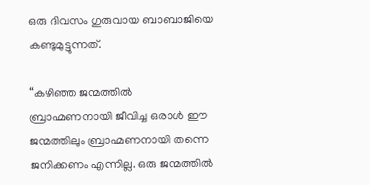ഒരു ദിവസം ഗുരുവായ ബാബാജിയെ കണ്ടുമുട്ടുന്നത്.

“കഴിഞ്ഞ ജന്മത്തില്‍ ബ്രാഹ്മണനായി ജീവിച്ച ഒരാള്‍ ഈ ജന്മത്തിലും ബ്രാഹ്മണനായി തന്നെ ജനിക്കണം എന്നില്ല. ഒരു ജന്മത്തില്‍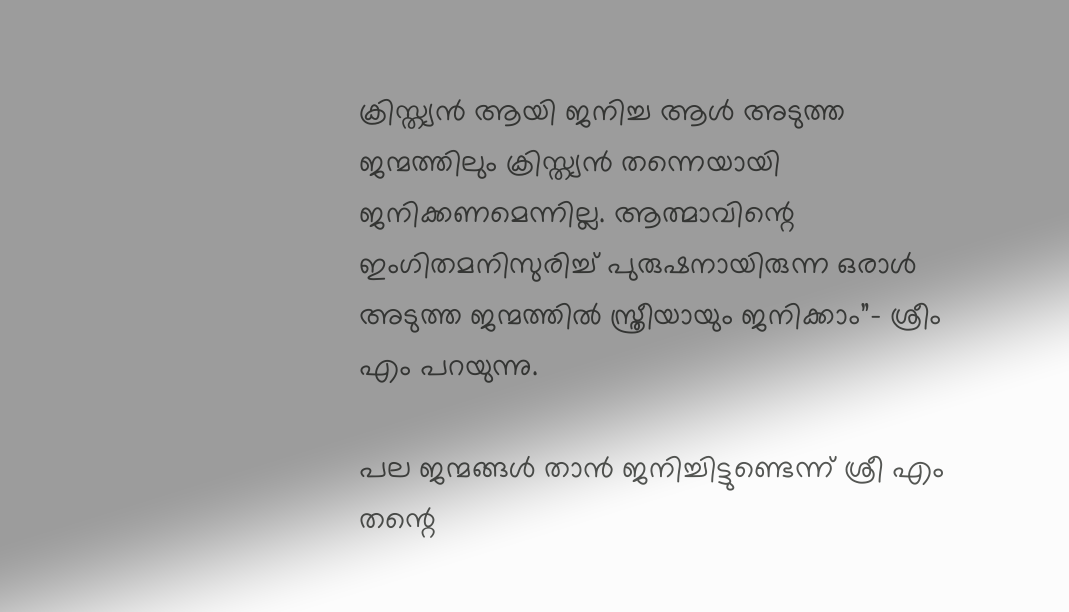ക്രിസ്ത്യന്‍ ആയി ജനിച്ച ആള്‍ അടുത്ത ജന്മത്തിലും ക്രിസ്ത്യന്‍ തന്നെയായി ജനിക്കണമെന്നില്ല. ആത്മാവിന്റെ ഇംഗിതമനിസുരിച്ച് പുരുഷനായിരുന്ന ഒരാള്‍ അടുത്ത ജന്മത്തില്‍ സ്ത്രീയായും ജനിക്കാം”- ശ്രീം എം പറയുന്നു.

പല ജന്മങ്ങള്‍ താന്‍ ജനിച്ചിട്ടുണ്ടെന്ന് ശ്രീ എം തന്റെ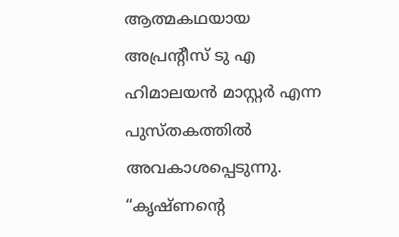ആത്മകഥയായ അപ്രന്‍റീസ് ടു എ ഹിമാലയന്‍ മാസ്റ്റര്‍ എന്ന പുസ്തകത്തില്‍ അവകാശപ്പെടുന്നു. “കൃഷ്ണന്റെ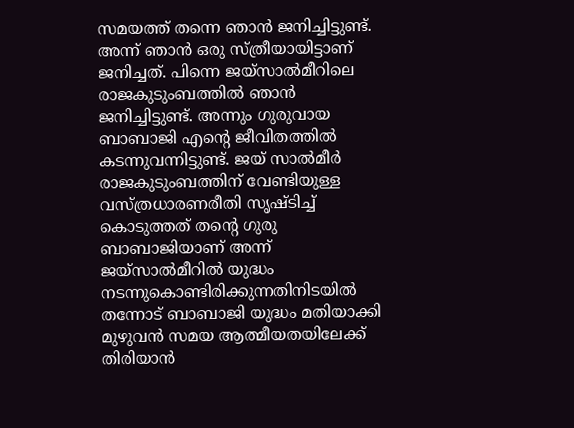സമയത്ത് തന്നെ ഞാന്‍ ജനിച്ചിട്ടുണ്ട്. അന്ന് ഞാന്‍ ഒരു സ്ത്രീയായിട്ടാണ് ജനിച്ചത്. പിന്നെ ജയ്സാല്‍മീറിലെ രാജകുടുംബത്തില്‍ ഞാന്‍ ജനിച്ചിട്ടുണ്ട്. അന്നും ഗുരുവായ ബാബാജി എന്റെ ജീവിതത്തില്‍ കടന്നുവന്നിട്ടുണ്ട്. ജയ് സാല്‍മീര്‍ രാജകുടുംബത്തിന് വേണ്ടിയുള്ള വസ്ത്രധാരണരീതി സൃഷ്ടിച്ച് കൊടുത്തത് തന്റെ ഗുരു ബാബാജിയാണ് അന്ന് ജയ്സാല്‍മീറില്‍ യുദ്ധം നടന്നുകൊണ്ടിരിക്കുന്നതിനിടയില്‍ തന്നോട് ബാബാജി യുദ്ധം മതിയാക്കി മുഴുവന്‍ സമയ ആത്മീയതയിലേക്ക് തിരിയാന്‍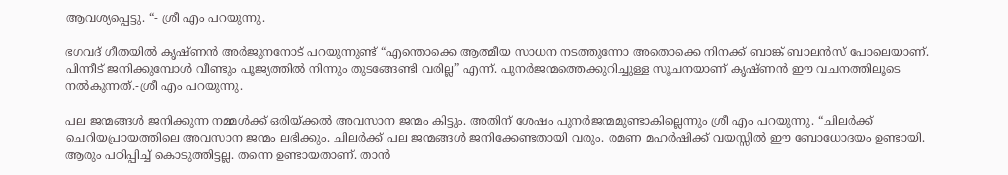ആവശ്യപ്പെട്ടു. “- ശ്രീ എം പറയുന്നു.

ഭഗവദ് ഗീതയില്‍ കൃഷ്ണന്‍ അര്‍ജുനനോട് പറയുന്നുണ്ട് “എന്തൊക്കെ ആത്മീയ സാധന നടത്തുന്നോ അതൊക്കെ നിനക്ക് ബാങ്ക് ബാലന്‍സ് പോലെയാണ്. പിന്നീട് ജനിക്കുമ്പോള്‍ വീണ്ടും പൂജ്യത്തില്‍ നിന്നും തുടങ്ങേണ്ടി വരില്ല” എന്ന്. പുനര്‍ജന്മത്തെക്കുറിച്ചുള്ള സൂചനയാണ് കൃഷ്ണന്‍ ഈ വചനത്തിലൂടെ നല്‍കുന്നത്.-ശ്രീ എം പറയുന്നു.

പല ജന്മങ്ങള്‍ ജനിക്കുന്ന നമ്മള്‍ക്ക് ഒരിയ്‌ക്കല്‍ അവസാന ജന്മം കിട്ടും. അതിന് ശേഷം പുനര്‍ജന്മമുണ്ടാകില്ലെന്നും ശ്രീ എം പറയുന്നു. “ചിലര്‍ക്ക് ചെറിയപ്രായത്തിലെ അവസാന ജന്മം ലഭിക്കും. ചിലര്‍ക്ക് പല ജന്മങ്ങള്‍ ജനിക്കേണ്ടതായി വരും. രമണ മഹര്‍ഷിക്ക് വയസ്സില്‍ ഈ ബോധോദയം ഉണ്ടായി. ആരും പഠിപ്പിച്ച് കൊടുത്തിട്ടല്ല. തന്നെ ഉണ്ടായതാണ്. താന്‍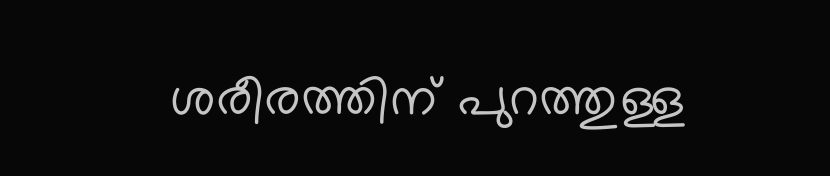ശരീരത്തിന് പുറത്തുള്ള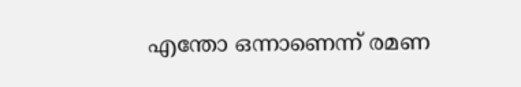എന്തോ ഒന്നാണെന്ന് രമണ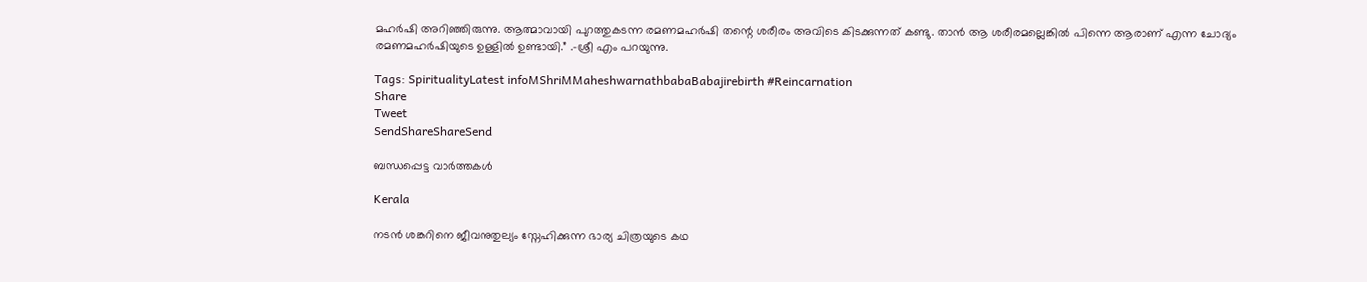മഹര്‍ഷി അറിഞ്ഞിരുന്നു. ആത്മാവായി പുറത്തുകടന്ന രമണമഹര്‍ഷി തന്റെ ശരീരം അവിടെ കിടക്കുന്നത് കണ്ടു. താന്‍ ആ ശരീരമല്ലെങ്കില്‍ പിന്നെ ആരാണ് എന്ന ചോദ്യം രമണമഹര്‍ഷിയുടെ ഉള്ളില്‍ ഉണ്ടായി.” .-ശ്രീ എം പറയുന്നു.

Tags: SpiritualityLatest infoMShriMMaheshwarnathbabaBabajirebirth #Reincarnation
Share
Tweet
SendShareShareSend

ബന്ധപ്പെട്ട വാര്‍ത്തകള്‍

Kerala

നടന്‍ ശങ്കറിനെ ജീവനുതുല്യം സ്നേഹിക്കുന്ന ഭാര്യ ചിത്രയുടെ കഥ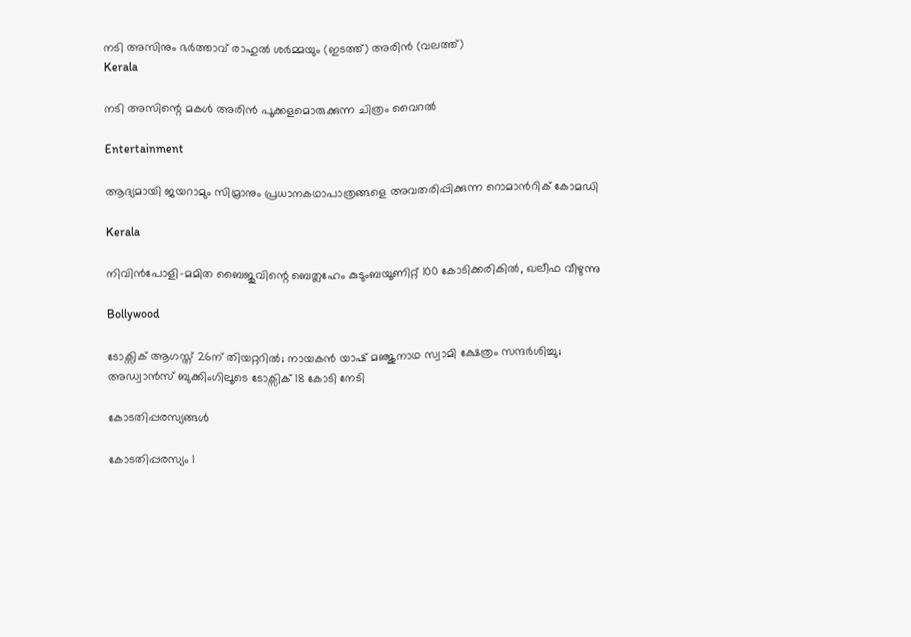നടി അസിനും ഭര്‍ത്താവ് രാഹുല്‍ ശര്‍മ്മയും (ഇടത്ത്) അരിന്‍ (വലത്ത്)
Kerala

നടി അസിന്റെ മകള്‍ അരിന്‍ പൂക്കളമൊരുക്കുന്ന ചിത്രം വൈറല്‍

Entertainment

ആദ്യമായി ജയറാമും സിമ്രാനും പ്രധാനകഥാപാത്രങ്ങളെ അവതരിപ്പിക്കുന്ന റൊമാന്‍റിക് കോമഡി

Kerala

നിവിന്‍പോളി-മമിത ബൈജുവിന്റെ ബെത്ലഹേം കുടുംബയൂണിറ്റ് 100 കോടിക്കരികില്‍, ഖലീഫ വീഴുന്നു

Bollywood

ടോക്സിക് ആഗസ്ത് 26ന് തിയറ്ററില്‍; നായകന്‍ യാഷ് മഞ്ജുനാഥ സ്വാമി ക്ഷേത്രം സന്ദർശിച്ചു; അഡ്വാന്‍സ് ബുക്കിംഗിലൂടെ ടോക്സിക് 18 കോടി നേടി

കോടതിപ്പരസ്യങ്ങള്‍

കോടതിപ്പരസ്യം 1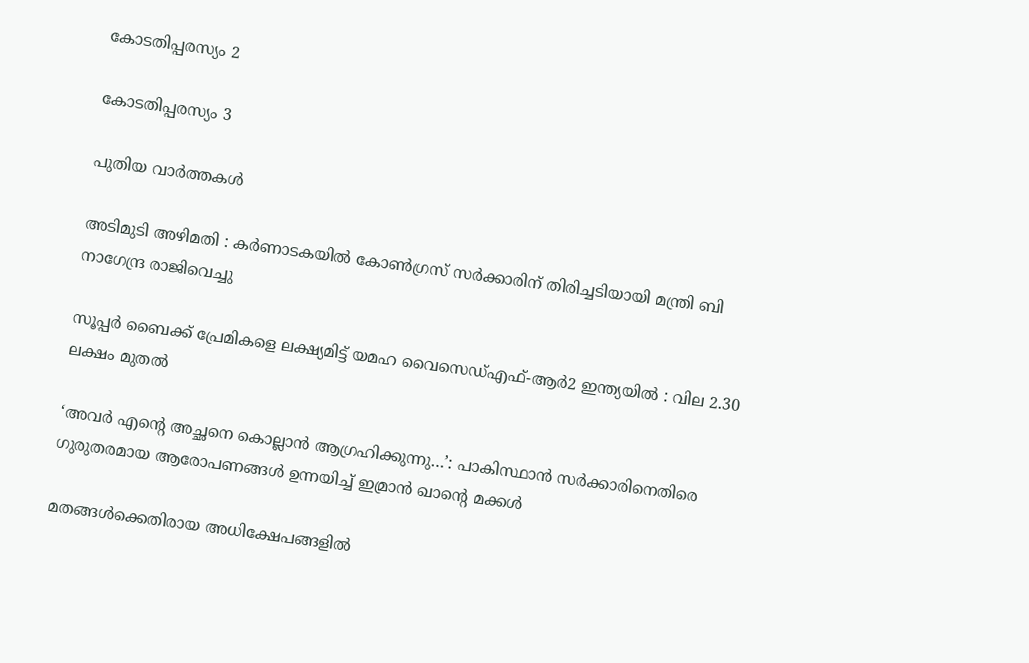കോടതിപ്പരസ്യം 2

കോടതിപ്പരസ്യം 3

പുതിയ വാര്‍ത്തകള്‍

അടിമുടി അഴിമതി : കര്‍ണാടകയില്‍ കോണ്‍ഗ്രസ് സർക്കാരിന് തിരിച്ചടിയായി മന്ത്രി ബി നാഗേന്ദ്ര രാജിവെച്ചു

സൂപ്പർ ബൈക്ക് പ്രേമികളെ ലക്ഷ്യമിട്ട് യമഹ വൈസെഡ്എഫ്-ആർ2 ഇന്ത്യയിൽ : വില 2.30 ലക്ഷം മുതൽ

‘അവർ എന്റെ അച്ഛനെ കൊല്ലാൻ ആഗ്രഹിക്കുന്നു…’: പാകിസ്ഥാൻ സർക്കാരിനെതിരെ ഗുരുതരമായ ആരോപണങ്ങൾ ഉന്നയിച്ച് ഇമ്രാൻ ഖാന്റെ മക്കൾ

മതങ്ങൾക്കെതിരായ അധിക്ഷേപങ്ങളിൽ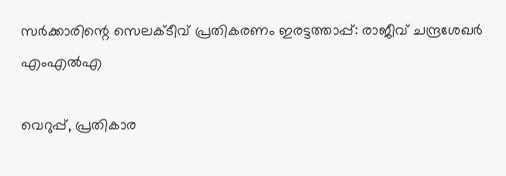സർക്കാരിന്റെ സെലക്ടീവ് പ്രതികരണം ഇരട്ടത്താപ്പ്: രാജീവ് ചന്ദ്രശേഖർ എംഎൽഎ

വെറുപ്പ്, പ്രതികാര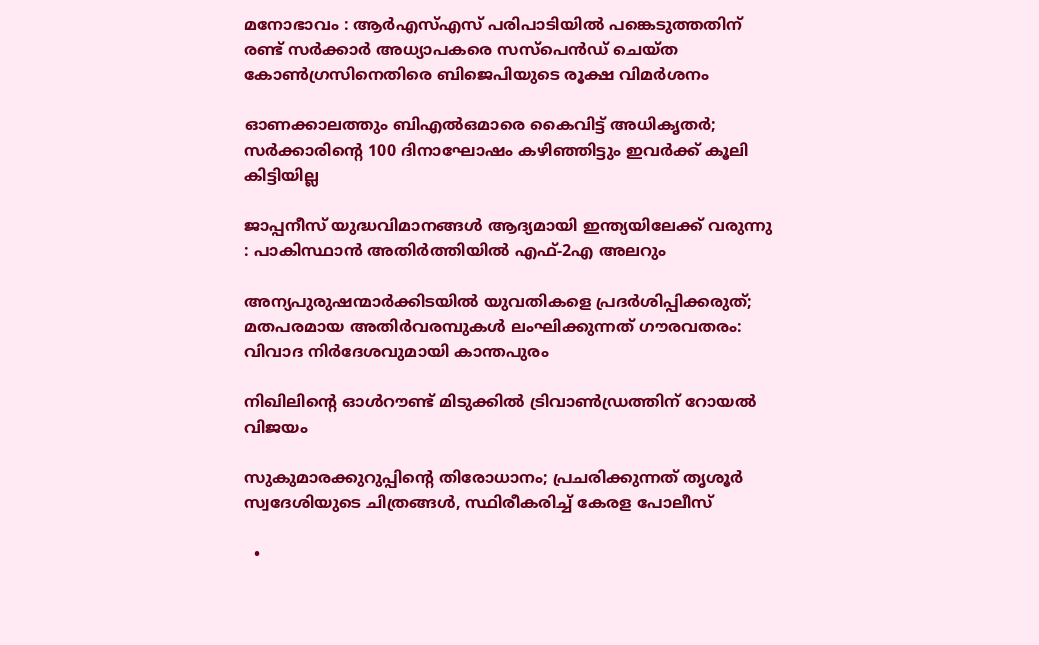മനോഭാവം : ആർ‌എസ്‌എസ് പരിപാടിയിൽ പങ്കെടുത്തതിന് രണ്ട് സർക്കാർ അധ്യാപകരെ സസ്‌പെൻഡ് ചെയ്ത കോൺഗ്രസിനെതിരെ ബിജെപിയുടെ രൂക്ഷ വിമർശനം

ഓണക്കാലത്തും ബിഎല്‍ഒമാരെ കൈവിട്ട് അധികൃതര്‍; സര്‍ക്കാരിന്റെ 100 ദിനാഘോഷം കഴിഞ്ഞിട്ടും ഇവര്‍ക്ക് കൂലി കിട്ടിയില്ല

ജാപ്പനീസ് യുദ്ധവിമാനങ്ങൾ ആദ്യമായി ഇന്ത്യയിലേക്ക് വരുന്നു : പാകിസ്ഥാൻ അതിർത്തിയിൽ എഫ്-2എ അലറും

അന്യപുരുഷന്മാർക്കിടയിൽ യുവതികളെ പ്രദർശിപ്പിക്കരുത്; മതപരമായ അതിർവരമ്പുകൾ ലംഘിക്കുന്നത് ഗൗരവതരം: വിവാദ നിർദേശവുമായി കാന്തപുരം

നിഖിലിന്റെ ഓൾറൗണ്ട് മിടുക്കിൽ ട്രിവാൺഡ്രത്തിന് റോയൽ വിജയം

സുകുമാരക്കുറുപ്പിന്റെ തിരോധാനം; പ്രചരിക്കുന്നത് തൃശൂര്‍ സ്വദേശിയുടെ ചിത്രങ്ങൾ, സ്ഥിരീകരിച്ച് കേരള പോലീസ്

  •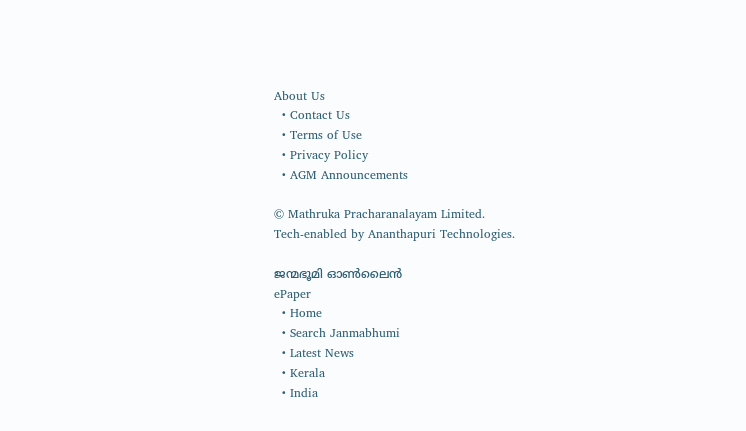About Us
  • Contact Us
  • Terms of Use
  • Privacy Policy
  • AGM Announcements

© Mathruka Pracharanalayam Limited.
Tech-enabled by Ananthapuri Technologies.

ജന്മഭൂമി ഓണ്‍ലൈന്‍
ePaper
  • Home
  • Search Janmabhumi
  • Latest News
  • Kerala
  • India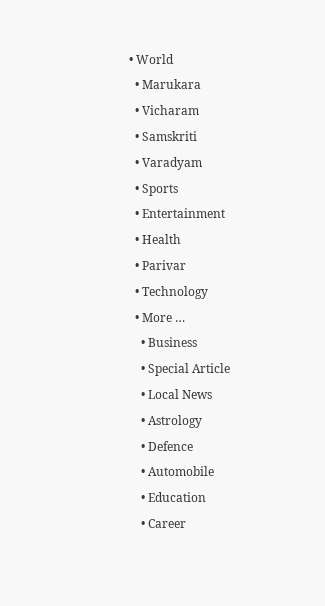• World
  • Marukara
  • Vicharam
  • Samskriti
  • Varadyam
  • Sports
  • Entertainment
  • Health
  • Parivar
  • Technology
  • More …
    • Business
    • Special Article
    • Local News
    • Astrology
    • Defence
    • Automobile
    • Education
    • Career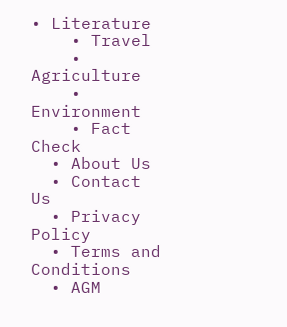• Literature
    • Travel
    • Agriculture
    • Environment
    • Fact Check
  • About Us
  • Contact Us
  • Privacy Policy
  • Terms and Conditions
  • AGM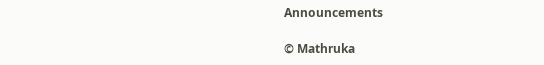Announcements

© Mathruka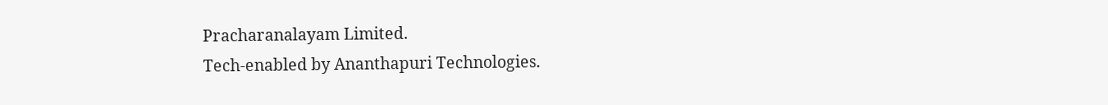Pracharanalayam Limited.
Tech-enabled by Ananthapuri Technologies.